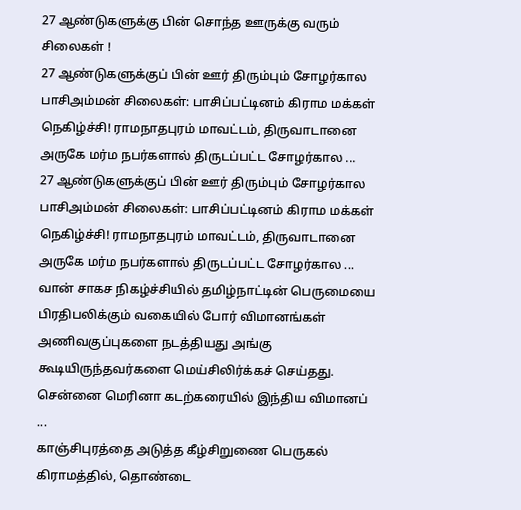27 ஆண்டுகளுக்கு பின் சொந்த ஊருக்கு வரும் சிலைகள் !
27 ஆண்டுகளுக்குப் பின் ஊர் திரும்பும் சோழர்கால பாசிஅம்மன் சிலைகள்: பாசிப்பட்டினம் கிராம மக்கள் நெகிழ்ச்சி! ராமநாதபுரம் மாவட்டம், திருவாடானை அருகே மர்ம நபர்களால் திருடப்பட்ட சோழர்கால ...
27 ஆண்டுகளுக்குப் பின் ஊர் திரும்பும் சோழர்கால பாசிஅம்மன் சிலைகள்: பாசிப்பட்டினம் கிராம மக்கள் நெகிழ்ச்சி! ராமநாதபுரம் மாவட்டம், திருவாடானை அருகே மர்ம நபர்களால் திருடப்பட்ட சோழர்கால ...
வான் சாகச நிகழ்ச்சியில் தமிழ்நாட்டின் பெருமையை பிரதிபலிக்கும் வகையில் போர் விமானங்கள் அணிவகுப்புகளை நடத்தியது அங்கு கூடியிருந்தவர்களை மெய்சிலிர்க்கச் செய்தது. சென்னை மெரினா கடற்கரையில் இந்திய விமானப் ...
காஞ்சிபுரத்தை அடுத்த கீழ்சிறுணை பெருகல் கிராமத்தில், தொண்டை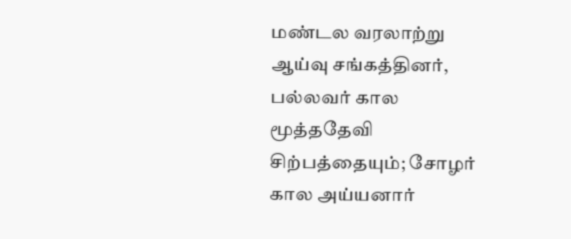மண்டல வரலாற்று ஆய்வு சங்கத்தினர், பல்லவர் கால மூத்ததேவி சிற்பத்தையும்; சோழர் கால அய்யனார்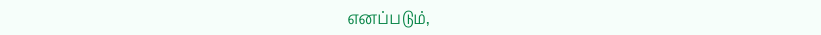எனப்படும்,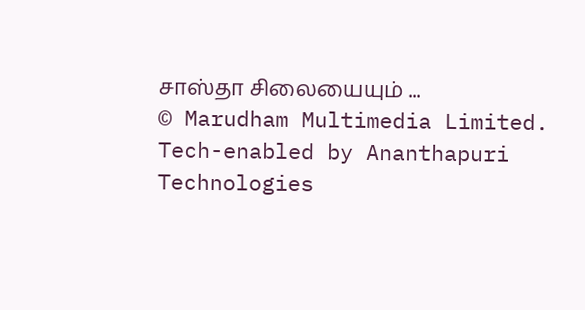சாஸ்தா சிலையையும் ...
© Marudham Multimedia Limited.
Tech-enabled by Ananthapuri Technologies